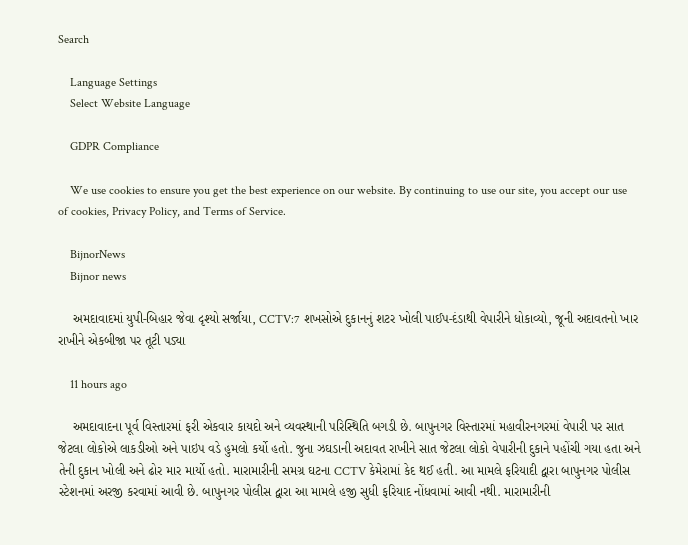Search

    Language Settings
    Select Website Language

    GDPR Compliance

    We use cookies to ensure you get the best experience on our website. By continuing to use our site, you accept our use of cookies, Privacy Policy, and Terms of Service.

    BijnorNews
    Bijnor news

    અમદાવાદમાં યુપી-બિહાર જેવા દૃશ્યો સર્જાયા, CCTV:7 શખસોએ દુકાનનું શટર ખોલી પાઈપ-દંડાથી વેપારીને ધોકાવ્યો, જૂની અદાવતનો ખાર રાખીને એકબીજા પર તૂટી પડ્યા

    11 hours ago

    અમદાવાદના પૂર્વ વિસ્તારમાં ફરી એકવાર કાયદો અને વ્યવસ્થાની પરિસ્થિતિ બગડી છે. બાપુનગર વિસ્તારમાં મહાવીરનગરમાં વેપારી પર સાત જેટલા લોકોએ લાકડીઓ અને પાઇપ વડે હુમલો કર્યો હતો. જુના ઝઘડાની અદાવત રાખીને સાત જેટલા લોકો વેપારીની દુકાને પહોંચી ગયા હતા અને તેની દુકાન ખોલી અને ઢોર માર માર્યો હતો. મારામારીની સમગ્ર ઘટના CCTV કેમેરામાં કેદ થઈ હતી. આ મામલે ફરિયાદી દ્વારા બાપુનગર પોલીસ સ્ટેશનમાં અરજી કરવામાં આવી છે. બાપુનગર પોલીસ દ્વારા આ મામલે હજી સુધી ફરિયાદ નોંધવામાં આવી નથી. મારામારીની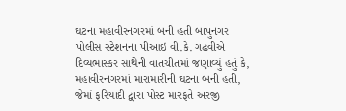ઘટના મહાવીરનગરમાં બની હતી બાપુનગર પોલીસ સ્ટેશનના પીઆઇ વી.કે. ગઢવીએ દિવ્યભાસ્કર સાથેની વાતચીતમાં જણાવ્યું હતું કે, મહાવીરનગરમાં મારામારીની ઘટના બની હતી, જેમાં ફરિયાદી દ્વારા પોસ્ટ મારફતે અરજી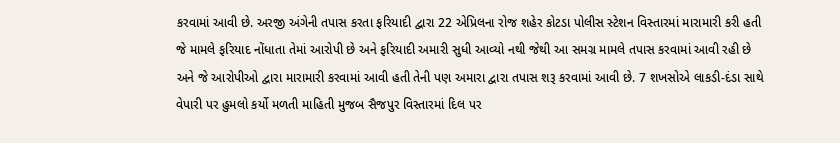કરવામાં આવી છે. અરજી અંગેની તપાસ કરતા ફરિયાદી દ્વારા 22 એપ્રિલના રોજ શહેર કોટડા પોલીસ સ્ટેશન વિસ્તારમાં મારામારી કરી હતી જે મામલે ફરિયાદ નોંધાતા તેમાં આરોપી છે અને ફરિયાદી અમારી સુધી આવ્યો નથી જેથી આ સમગ્ર મામલે તપાસ કરવામાં આવી રહી છે અને જે આરોપીઓ દ્વારા મારામારી કરવામાં આવી હતી તેની પણ અમારા દ્વારા તપાસ શરૂ કરવામાં આવી છે. 7 શખસોએ લાકડી-દંડા સાથે વેપારી પર હુમલો કર્યો મળતી માહિતી મુજબ સૈજપુર વિસ્તારમાં દિલ પર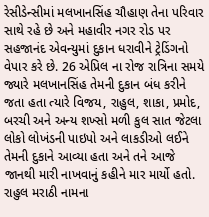રેસીડેન્સીમાં મલખાનસિંહ ચૌહાણ તેના પરિવાર સાથે રહે છે અને મહાવીર નગર રોડ પર સહજાનંદ એવન્યુમાં દુકાન ધરાવીને ટ્રેડિંગનો વેપાર કરે છે. 26 એપ્રિલ ના રોજ રાત્રિના સમયે જ્યારે મલખાનસિંહ તેમની દુકાન બંધ કરીને જતા હતા ત્યારે વિજય, રાહુલ, શાકા, પ્રમોદ, બરચી અને અન્ય શખ્સો મળી કુલ સાત જેટલા લોકો લોખંડની પાઇપો અને લાકડીઓ લઈને તેમની દુકાને આવ્યા હતા અને તને આજે જાનથી મારી નાખવાનું કહીને માર માર્યો હતો. રાહુલ મરાઠી નામના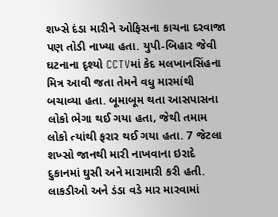શખ્સે દંડા મારીને ઓફિસના કાચના દરવાજા પણ તોડી નાખ્યા હતા. યુપી-બિહાર જેવી ઘટનાના દૃશ્યો CCTVમાં કેદ મલખાનસિંહના મિત્ર આવી જતા તેમને વધુ મારમાંથી બચાવ્યા હતા. બૂમાબૂમ થતા આસપાસના લોકો ભેગા થઈ ગયા હતા, જેથી તમામ લોકો ત્યાંથી ફરાર થઈ ગયા હતા. 7 જેટલા શખ્સો જાનથી મારી નાખવાના ઇરાદે દુકાનમાં ઘુસી અને મારામારી કરી હતી. લાકડીઓ અને ડંડા વડે માર મારવામાં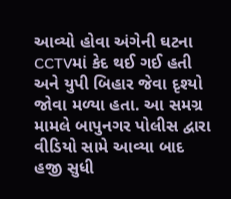આવ્યો હોવા અંગેની ઘટના CCTVમાં કેદ થઈ ગઈ હતી અને યુપી બિહાર જેવા દૃશ્યો જોવા મળ્યા હતા. આ સમગ્ર મામલે બાપુનગર પોલીસ દ્વારા વીડિયો સામે આવ્યા બાદ હજી સુધી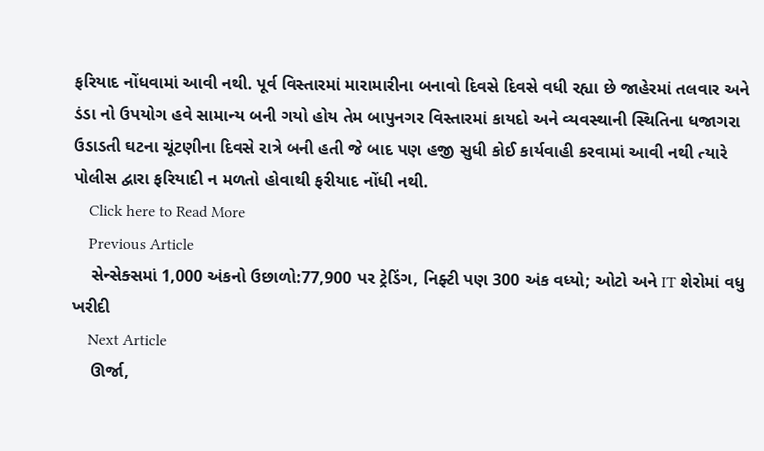ફરિયાદ નોંધવામાં આવી નથી. પૂર્વ વિસ્તારમાં મારામારીના બનાવો દિવસે દિવસે વધી રહ્યા છે જાહેરમાં તલવાર અને ડંડા નો ઉપયોગ હવે સામાન્ય બની ગયો હોય તેમ બાપુનગર વિસ્તારમાં કાયદો અને વ્યવસ્થાની સ્થિતિના ધજાગરા ઉડાડતી ઘટના ચૂંટણીના દિવસે રાત્રે બની હતી જે બાદ પણ હજી સુધી કોઈ કાર્યવાહી કરવામાં આવી નથી ત્યારે પોલીસ દ્વારા ફરિયાદી ન મળતો હોવાથી ફરીયાદ નોંધી નથી.
    Click here to Read More
    Previous Article
    સેન્સેક્સમાં 1,000 અંકનો ઉછાળો:77,900 પર ટ્રેડિંગ, નિફ્ટી પણ 300 અંક વધ્યો; ઓટો અને IT શેરોમાં વધુ ખરીદી
    Next Article
    ઊર્જા,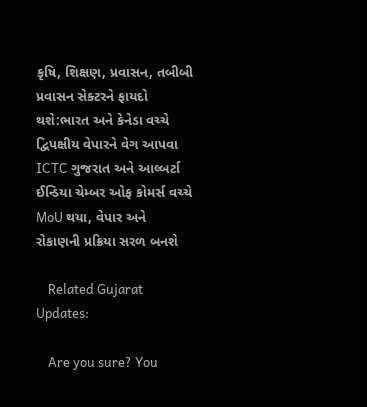કૃષિ, શિક્ષણ, પ્રવાસન, તબીબી પ્રવાસન સેક્ટરને ફાયદો થશે:ભારત અને કેનેડા વચ્ચે દ્વિપક્ષીય વેપારને વેગ આપવા ICTC ગુજરાત અને આલ્બર્ટા ઈન્ડિયા ચેમ્બર ઓફ કોમર્સ વચ્ચે MoU થયા, વેપાર અને રોકાણની પ્રક્રિયા સરળ બનશે

    Related Gujarat Updates:

    Are you sure? You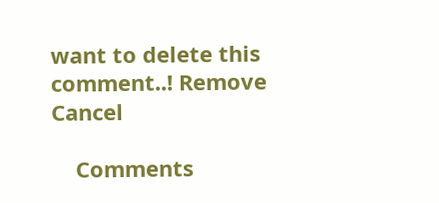want to delete this comment..! Remove Cancel

    Comments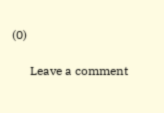(0)

      Leave a comment